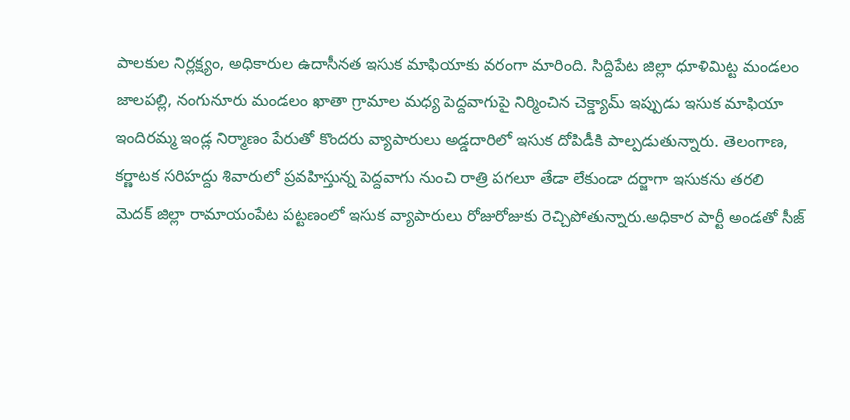పాలకుల నిర్లక్ష్యం, అధికారుల ఉదాసీనత ఇసుక మాఫియాకు వరంగా మారింది. సిద్దిపేట జిల్లా ధూళిమిట్ట మండలం జాలపల్లి, నంగునూరు మండలం ఖాతా గ్రామాల మధ్య పెద్దవాగుపై నిర్మించిన చెక్డ్యామ్ ఇప్పుడు ఇసుక మాఫియా
ఇందిరమ్మ ఇండ్ల నిర్మాణం పేరుతో కొందరు వ్యాపారులు అడ్డదారిలో ఇసుక దోపిడీకి పాల్పడుతున్నారు. తెలంగాణ, కర్ణాటక సరిహద్దు శివారులో ప్రవహిస్తున్న పెద్దవాగు నుంచి రాత్రి పగలూ తేడా లేకుండా దర్జాగా ఇసుకను తరలి
మెదక్ జిల్లా రామాయంపేట పట్టణంలో ఇసుక వ్యాపారులు రోజురోజుకు రెచ్చిపోతున్నారు.అధికార పార్టీ అండతో సీజ్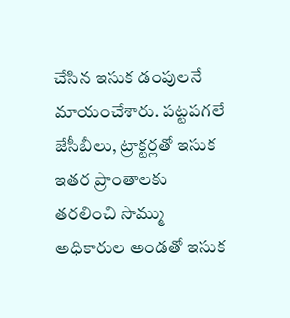చేసిన ఇసుక డంపులనే మాయంచేశారు. పట్టపగలే జేసీబీలు, ట్రాక్టర్లతో ఇసుక ఇతర ప్రాంతాలకు తరలించి సొమ్ము
అధికారుల అండతో ఇసుక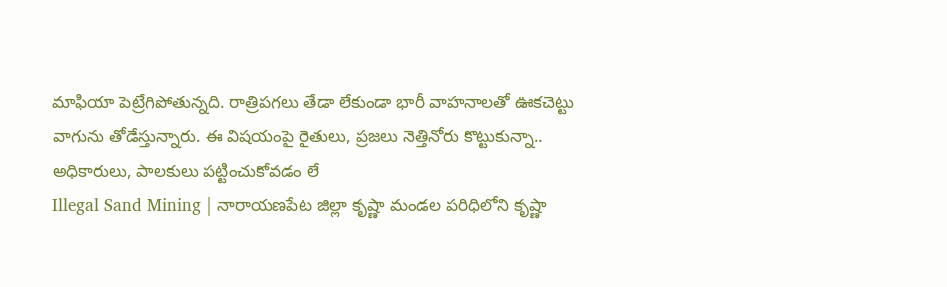మాఫియా పెట్రేగిపోతున్నది. రాత్రిపగలు తేడా లేకుండా భారీ వాహనాలతో ఊకచెట్టు వాగును తోడేస్తున్నారు. ఈ విషయంపై రైతులు, ప్రజలు నెత్తినోరు కొట్టుకున్నా.. అధికారులు, పాలకులు పట్టించుకోవడం లే
Illegal Sand Mining | నారాయణపేట జిల్లా కృష్ణా మండల పరిధిలోని కృష్ణా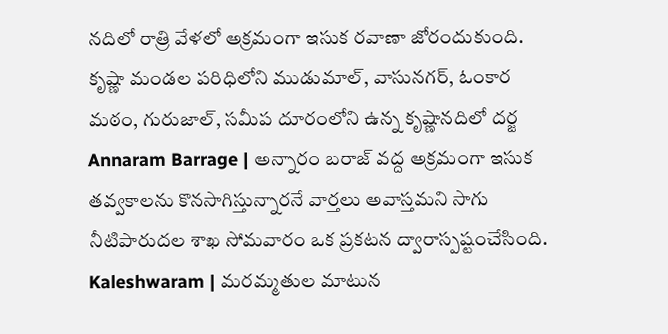నదిలో రాత్రి వేళలో అక్రమంగా ఇసుక రవాణా జోరందుకుంది. కృష్ణా మండల పరిధిలోని ముడుమాల్, వాసునగర్, ఓంకార మఠం, గురుజాల్, సమీప దూరంలోని ఉన్న కృష్ణానదిలో దర్జ
Annaram Barrage | అన్నారం బరాజ్ వద్ద అక్రమంగా ఇసుక తవ్వకాలను కొనసాగిస్తున్నారనే వార్తలు అవాస్తమని సాగు నీటిపారుదల శాఖ సోమవారం ఒక ప్రకటన ద్వారాస్పష్టంచేసింది.
Kaleshwaram | మరమ్మతుల మాటున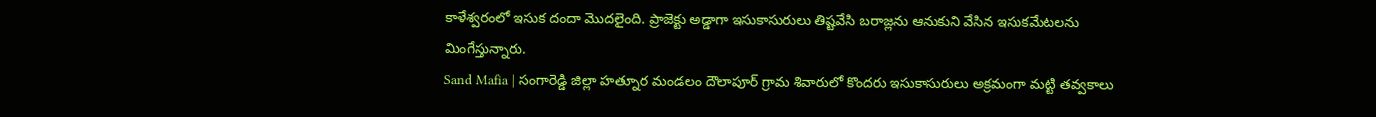కాళేశ్వరంలో ఇసుక దందా మొదలైంది. ప్రాజెక్టు అడ్డాగా ఇసుకాసురులు తిష్టవేసి బరాజ్లను ఆనుకుని వేసిన ఇసుకమేటలను మింగేస్తున్నారు.
Sand Mafia | సంగారెడ్డి జిల్లా హత్నూర మండలం దౌలాపూర్ గ్రామ శివారులో కొందరు ఇసుకాసురులు అక్రమంగా మట్టి తవ్వకాలు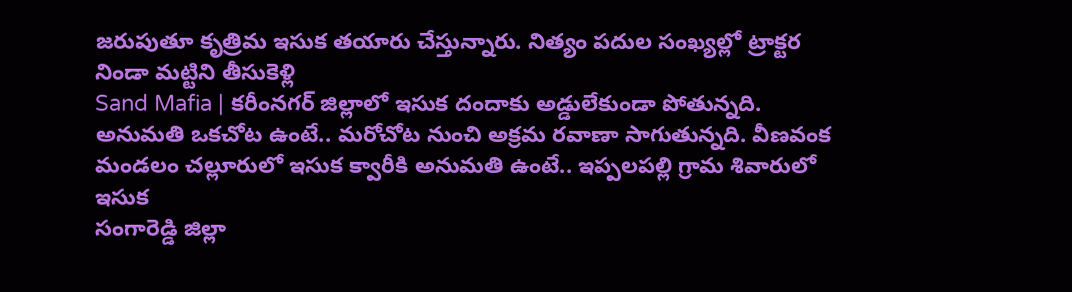జరుపుతూ కృత్రిమ ఇసుక తయారు చేస్తున్నారు. నిత్యం పదుల సంఖ్యల్లో ట్రాక్టర నిండా మట్టిని తీసుకెళ్లి
Sand Mafia | కరీంనగర్ జిల్లాలో ఇసుక దందాకు అడ్డులేకుండా పోతున్నది. అనుమతి ఒకచోట ఉంటే.. మరోచోట నుంచి అక్రమ రవాణా సాగుతున్నది. వీణవంక మండలం చల్లూరులో ఇసుక క్వారీకి అనుమతి ఉంటే.. ఇప్పలపల్లి గ్రామ శివారులో ఇసుక
సంగారెడ్డి జిల్లా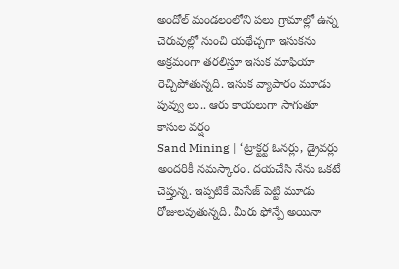అందోల్ మండలంలోని పలు గ్రామాల్లో ఉన్న చెరువుల్లో నుంచి యథేచ్చగా ఇసుకను అక్రమంగా తరలిస్తూ ఇసుక మాఫియా రెచ్చిపోతున్నది. ఇసుక వ్యాపారం మూడు పువ్వు లు.. ఆరు కాయలుగా సాగుతూ కాసుల వర్షం
Sand Mining | ‘ట్రాక్టర్ట ఓనర్లు, డ్రైవర్లు అందరికీ నమస్కారం. దయచేసి నేను ఒకటే చెప్తున్న. ఇప్పటికే మెసేజ్ పెట్టి మూడు రోజులవుతున్నది. మీరు ఫోన్పే అయినా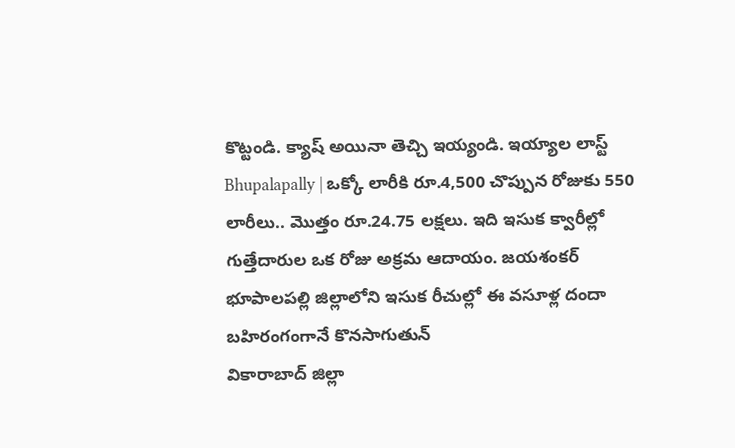కొట్టండి. క్యాష్ అయినా తెచ్చి ఇయ్యండి. ఇయ్యాల లాస్ట్
Bhupalapally | ఒక్కో లారీకి రూ.4,500 చొప్పున రోజుకు 550 లారీలు.. మొత్తం రూ.24.75 లక్షలు. ఇది ఇసుక క్వారీల్లో గుత్తేదారుల ఒక రోజు అక్రమ ఆదాయం. జయశంకర్ భూపాలపల్లి జిల్లాలోని ఇసుక రీచుల్లో ఈ వసూళ్ల దందా బహిరంగంగానే కొనసాగుతున్
వికారాబాద్ జిల్లా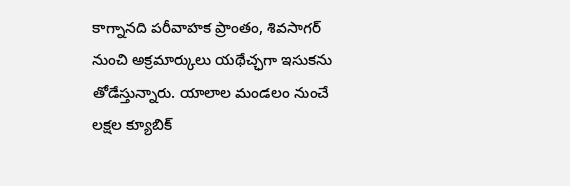కాగ్నానది పరీవాహక ప్రాంతం, శివసాగర్ నుంచి అక్రమార్కులు యథేచ్ఛగా ఇసుకను తోడేస్తున్నారు. యాలాల మండలం నుంచే లక్షల క్యూబిక్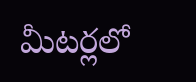మీటర్లలో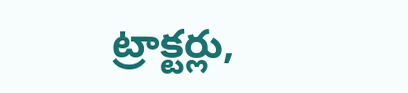ట్రాక్టర్లు,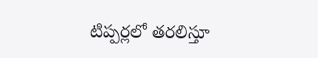టిప్పర్లలో తరలిస్తూ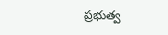ప్రభుత్వ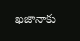ఖజానాకు